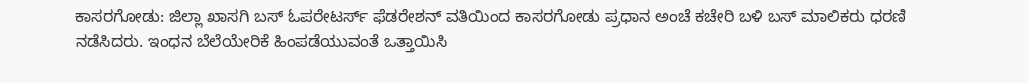ಕಾಸರಗೋಡು: ಜಿಲ್ಲಾ ಖಾಸಗಿ ಬಸ್ ಓಪರೇಟರ್ಸ್ ಫೆಡರೇಶನ್ ವತಿಯಿಂದ ಕಾಸರಗೋಡು ಪ್ರಧಾನ ಅಂಚೆ ಕಚೇರಿ ಬಳಿ ಬಸ್ ಮಾಲಿಕರು ಧರಣಿ ನಡೆಸಿದರು. ಇಂಧನ ಬೆಲೆಯೇರಿಕೆ ಹಿಂಪಡೆಯುವಂತೆ ಒತ್ತಾಯಿಸಿ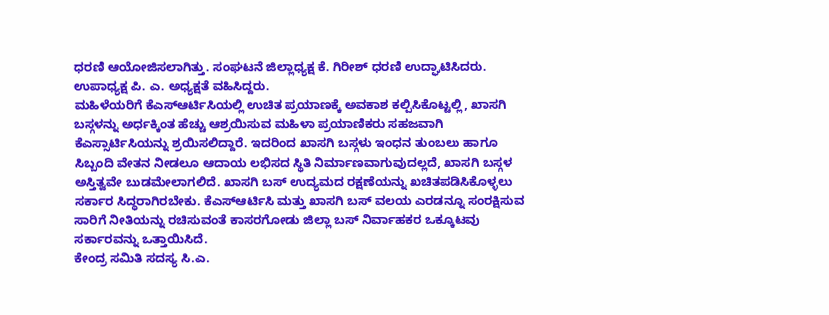ಧರಣಿ ಆಯೋಜಿಸಲಾಗಿತ್ತು. ಸಂಘಟನೆ ಜಿಲ್ಲಾಧ್ಯಕ್ಷ ಕೆ. ಗಿರೀಶ್ ಧರಣಿ ಉದ್ಘಾಟಿಸಿದರು. ಉಪಾಧ್ಯಕ್ಷ ಪಿ. ಎ. ಅಧ್ಯಕ್ಷತೆ ವಹಿಸಿದ್ದರು.
ಮಹಿಳೆಯರಿಗೆ ಕೆಎಸ್ಆರ್ಟಿಸಿಯಲ್ಲಿ ಉಚಿತ ಪ್ರಯಾಣಕ್ಕೆ ಅವಕಾಶ ಕಲ್ಪಿಸಿಕೊಟ್ಟಲ್ಲಿ, ಖಾಸಗಿ ಬಸ್ಗಳನ್ನು ಅರ್ಧಕ್ಕಿಂತ ಹೆಚ್ಚು ಆಶ್ರಯಿಸುವ ಮಹಿಳಾ ಪ್ರಯಾಣಿಕರು ಸಹಜವಾಗಿ ಕೆಎಸ್ಸಾರ್ಟಿಸಿಯನ್ನು ಶ್ರಯಿಸಲಿದ್ದಾರೆ. ಇದರಿಂದ ಖಾಸಗಿ ಬಸ್ಗಳು ಇಂಧನ ತುಂಬಲು ಹಾಗೂ ಸಿಬ್ಬಂದಿ ವೇತನ ನೀಡಲೂ ಆದಾಯ ಲಭಿಸದ ಸ್ಥಿತಿ ನಿರ್ಮಾಣವಾಗುವುದಲ್ಲದೆ, ಖಾಸಗಿ ಬಸ್ಗಳ ಅಸ್ತಿತ್ವವೇ ಬುಡಮೇಲಾಗಲಿದೆ. ಖಾಸಗಿ ಬಸ್ ಉದ್ಯಮದ ರಕ್ಷಣೆಯನ್ನು ಖಚಿತಪಡಿಸಿಕೊಳ್ಳಲು ಸರ್ಕಾರ ಸಿದ್ಧರಾಗಿರಬೇಕು. ಕೆಎಸ್ಆರ್ಟಿಸಿ ಮತ್ತು ಖಾಸಗಿ ಬಸ್ ವಲಯ ಎರಡನ್ನೂ ಸಂರಕ್ಷಿಸುವ ಸಾರಿಗೆ ನೀತಿಯನ್ನು ರಚಿಸುವಂತೆ ಕಾಸರಗೋಡು ಜಿಲ್ಲಾ ಬಸ್ ನಿರ್ವಾಹಕರ ಒಕ್ಕೂಟವು ಸರ್ಕಾರವನ್ನು ಒತ್ತಾಯಿಸಿದೆ.
ಕೇಂದ್ರ ಸಮಿತಿ ಸದಸ್ಯ ಸಿ.ಎ.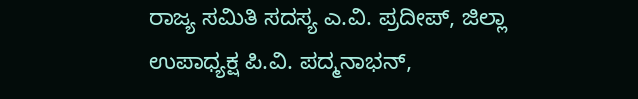ರಾಜ್ಯ ಸಮಿತಿ ಸದಸ್ಯ ಎ.ವಿ. ಪ್ರದೀಪ್, ಜಿಲ್ಲಾ ಉಪಾಧ್ಯಕ್ಷ ಪಿ.ವಿ. ಪದ್ಮನಾಭನ್,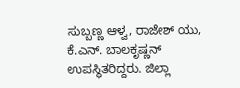ಸುಬ್ಬಣ್ಣ ಆಳ್ವ, ರಾಜೇಶ್ ಯು, ಕೆ.ಎನ್. ಬಾಲಕೃಷ್ಣನ್ ಉಪಸ್ಥಿತರಿದ್ದರು. ಜಿಲ್ಲಾ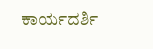ಕಾರ್ಯದರ್ಶಿ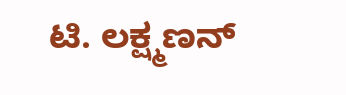ಟಿ. ಲಕ್ಷ್ಮಣನ್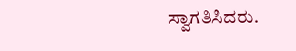ಸ್ವಾಗತಿಸಿದರು.